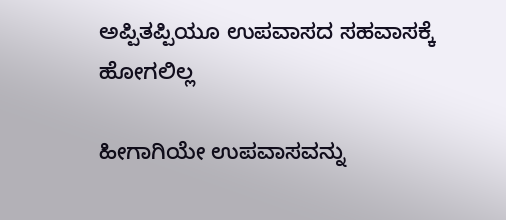ಅಪ್ಪಿತಪ್ಪಿಯೂ ಉಪವಾಸದ ಸಹವಾಸಕ್ಕೆ ಹೋಗಲಿಲ್ಲ

ಹೀಗಾಗಿಯೇ ಉಪವಾಸವನ್ನು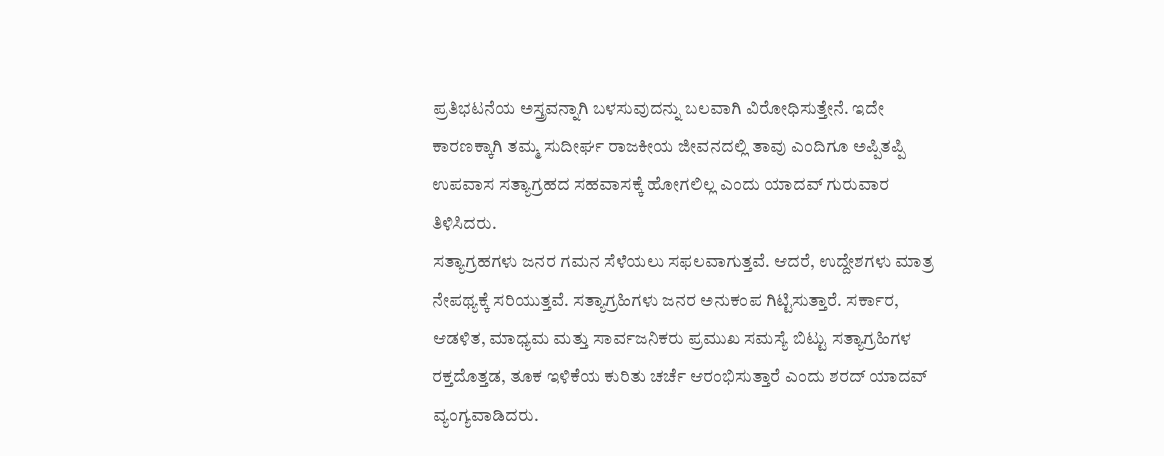ಪ್ರತಿಭಟನೆಯ ಅಸ್ತ್ರವನ್ನಾಗಿ ಬಳಸುವುದನ್ನು ಬಲವಾಗಿ ವಿರೋಧಿಸುತ್ತೇನೆ. ಇದೇ ಕಾರಣಕ್ಕಾಗಿ ತಮ್ಮ ಸುದೀರ್ಘ ರಾಜಕೀಯ ಜೀವನದಲ್ಲಿ ತಾವು ಎಂದಿಗೂ ಅಪ್ಪಿತಪ್ಪಿ ಉಪವಾಸ ಸತ್ಯಾಗ್ರಹದ ಸಹವಾಸಕ್ಕೆ ಹೋಗಲಿಲ್ಲ ಎಂದು ಯಾದವ್ ಗುರುವಾರ ತಿಳಿಸಿದರು.
ಸತ್ಯಾಗ್ರಹಗಳು ಜನರ ಗಮನ ಸೆಳೆಯಲು ಸಫಲವಾಗುತ್ತವೆ. ಆದರೆ, ಉದ್ದೇಶಗಳು ಮಾತ್ರ ನೇಪಥ್ಯಕ್ಕೆ ಸರಿಯುತ್ತವೆ. ಸತ್ಯಾಗ್ರಹಿಗಳು ಜನರ ಅನುಕಂಪ ಗಿಟ್ಟಿಸುತ್ತಾರೆ. ಸರ್ಕಾರ, ಆಡಳಿತ, ಮಾಧ್ಯಮ ಮತ್ತು ಸಾರ್ವಜನಿಕರು ಪ್ರಮುಖ ಸಮಸ್ಯೆ ಬಿಟ್ಟು ಸತ್ಯಾಗ್ರಹಿಗಳ ರಕ್ತದೊತ್ತಡ, ತೂಕ ಇಳಿಕೆಯ ಕುರಿತು ಚರ್ಚೆ ಆರಂಭಿಸುತ್ತಾರೆ ಎಂದು ಶರದ್ ಯಾದವ್ ವ್ಯಂಗ್ಯವಾಡಿದರು.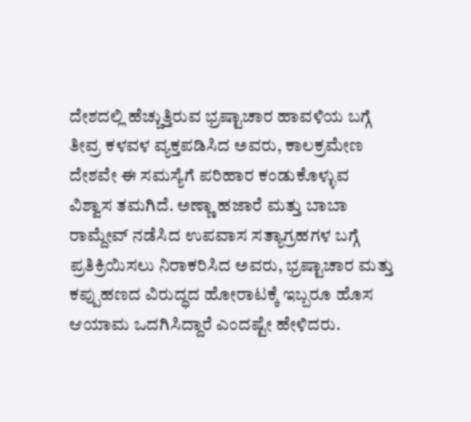ದೇಶದಲ್ಲಿ ಹೆಚ್ಚುತ್ತಿರುವ ಭ್ರಷ್ಟಾಚಾರ ಹಾವಳಿಯ ಬಗ್ಗೆ ತೀವ್ರ ಕಳವಳ ವ್ಯಕ್ತಪಡಿಸಿದ ಅವರು, ಕಾಲಕ್ರಮೇಣ ದೇಶವೇ ಈ ಸಮಸ್ಯೆಗೆ ಪರಿಹಾರ ಕಂಡುಕೊಳ್ಳುವ ವಿಶ್ವಾಸ ತಮಗಿದೆ. ಅಣ್ಣಾ ಹಜಾರೆ ಮತ್ತು ಬಾಬಾ ರಾಮ್ದೇವ್ ನಡೆಸಿದ ಉಪವಾಸ ಸತ್ಯಾಗ್ರಹಗಳ ಬಗ್ಗೆ ಪ್ರತಿಕ್ರಿಯಿಸಲು ನಿರಾಕರಿಸಿದ ಅವರು, ಭ್ರಷ್ಟಾಚಾರ ಮತ್ತು ಕಪ್ಪುಹಣದ ವಿರುದ್ಧದ ಹೋರಾಟಕ್ಕೆ ಇಬ್ಬರೂ ಹೊಸ ಆಯಾಮ ಒದಗಿಸಿದ್ದಾರೆ ಎಂದಷ್ಟೇ ಹೇಳಿದರು.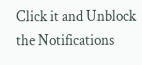Click it and Unblock the Notifications